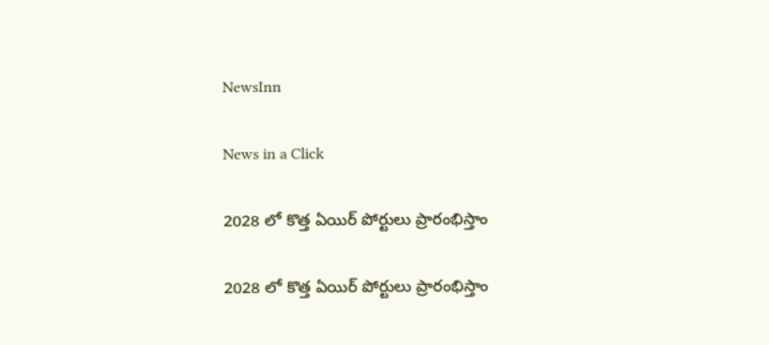NewsInn

News in a Click

2028 లో కొత్త ఏయిర్ పోర్టులు ప్రారంభిస్తాం

2028 లో కొత్త ఏయిర్ పోర్టులు ప్రారంభిస్తాం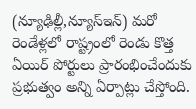(న్యూఢిల్లీ,న్యూస్ఇన్‌) మ‌రో రెండేళ్ల‌లో రాష్ట్రంలో రెండు కొత్త ఏయిర్ పోర్టులు ప్రారంభించేందుకు ప్ర‌భుత్వం అన్ని ఏర్పాట్లు చేస్తోంది.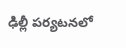ఢిల్లీ ప‌ర్య‌ట‌న‌లో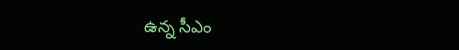ఉన్న సీఎం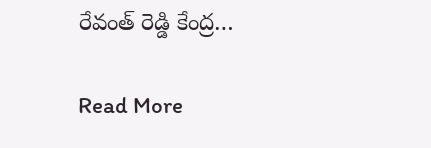రేవంత్ రెడ్డి కేంద్ర…

Read More